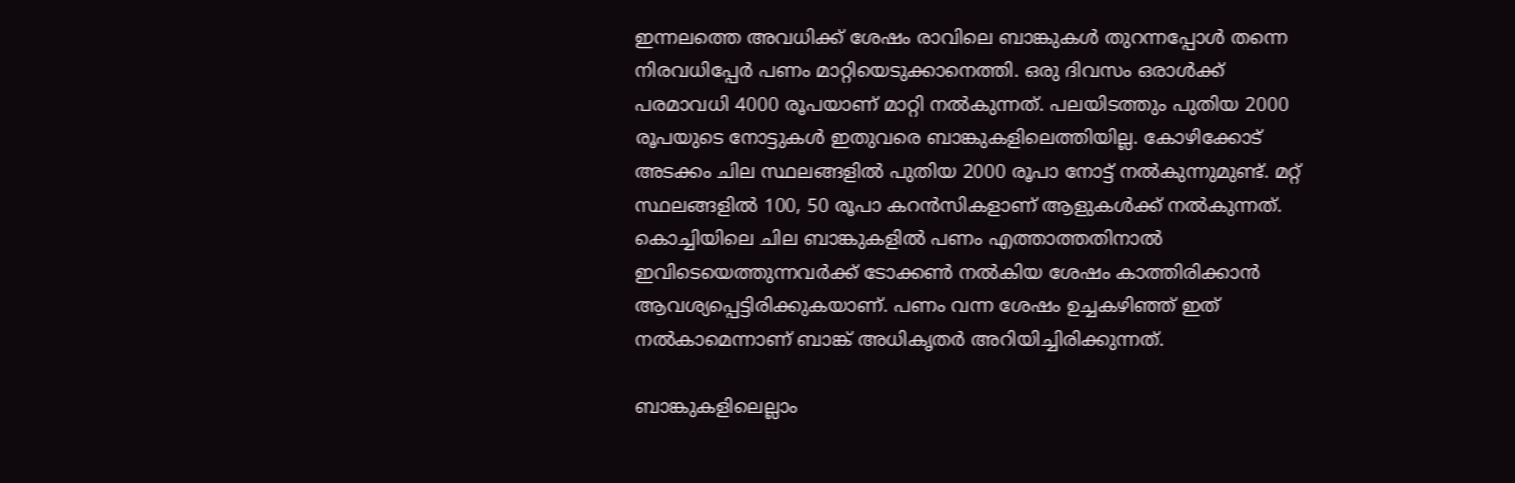ഇന്നലത്തെ അവധിക്ക് ശേഷം രാവിലെ ബാങ്കുകള്‍ തുറന്നപ്പോള്‍ തന്നെ നിരവധിപ്പേര്‍ പണം മാറ്റിയെടുക്കാനെത്തി. ഒരു ദിവസം ഒരാള്‍ക്ക് പരമാവധി 4000 രൂപയാണ് മാറ്റി നല്‍കുന്നത്. പലയിടത്തും പുതിയ 2000 രൂപയുടെ നോട്ടുകള്‍ ഇതുവരെ ബാങ്കുകളിലെത്തിയില്ല. കോഴിക്കോട് അടക്കം ചില സ്ഥലങ്ങളില്‍ പുതിയ 2000 രൂപാ നോട്ട് നല്‍കുന്നുമുണ്ട്. മറ്റ് സ്ഥലങ്ങളില്‍ 100, 50 രൂപാ കറന്‍സികളാണ് ആളുകള്‍ക്ക് നല്‍കുന്നത്. കൊച്ചിയിലെ ചില ബാങ്കുകളില്‍ പണം എത്താത്തതിനാല്‍ ഇവിടെയെത്തുന്നവര്‍ക്ക് ടോക്കണ്‍ നല്‍കിയ ശേഷം കാത്തിരിക്കാന്‍ ആവശ്യപ്പെട്ടിരിക്കുകയാണ്. പണം വന്ന ശേഷം ഉച്ചകഴിഞ്ഞ് ഇത് നല്‍കാമെന്നാണ് ബാങ്ക് അധികൃതര്‍ അറിയിച്ചിരിക്കുന്നത്.

ബാങ്കുകളിലെല്ലാം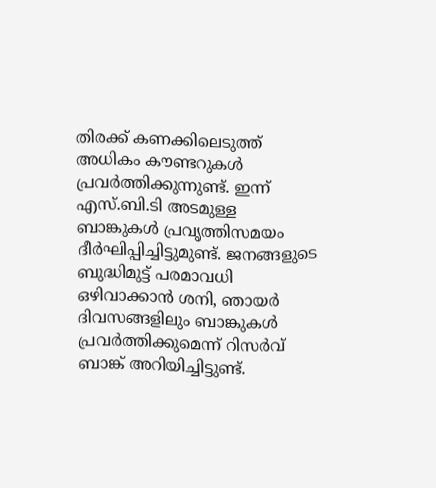തിരക്ക് കണക്കിലെടുത്ത് അധികം കൗണ്ടറുകള്‍ പ്രവര്‍ത്തിക്കുന്നുണ്ട്. ഇന്ന് എസ്.ബി.ടി അടമുള്ള ബാങ്കുകള്‍ പ്രവൃത്തിസമയം ദീര്‍ഘിപ്പിച്ചിട്ടുമുണ്ട്. ജനങ്ങളുടെ ബുദ്ധിമുട്ട് പരമാവധി ഒഴിവാക്കാന്‍ ശനി, ഞായര്‍ ദിവസങ്ങളിലും ബാങ്കുകള്‍ പ്രവര്‍ത്തിക്കുമെന്ന് റിസര്‍വ് ബാങ്ക് അറിയിച്ചിട്ടുണ്ട്.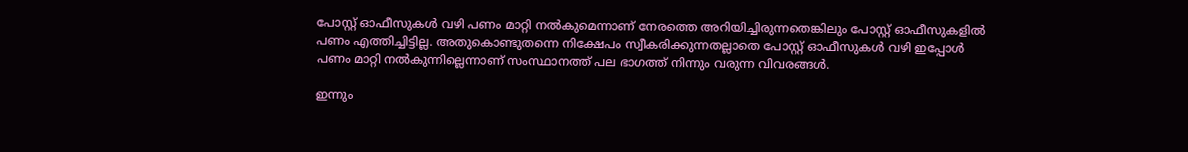പോസ്റ്റ് ഓഫീസുകള്‍ വഴി പണം മാറ്റി നല്‍കുമെന്നാണ് നേരത്തെ അറിയിച്ചിരുന്നതെങ്കിലും പോസ്റ്റ് ഓഫീസുകളില്‍ പണം എത്തിച്ചിട്ടില്ല. അതുകൊണ്ടുതന്നെ നിക്ഷേപം സ്വീകരിക്കുന്നതല്ലാതെ പോസ്റ്റ് ഓഫീസുകള്‍ വഴി ഇപ്പോള്‍ പണം മാറ്റി നല്‍കുന്നില്ലെന്നാണ് സംസ്ഥാനത്ത് പല ഭാഗത്ത് നിന്നും വരുന്ന വിവരങ്ങള്‍.

ഇന്നും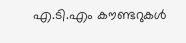എ.ടി.എം കൗണ്ടറുകള്‍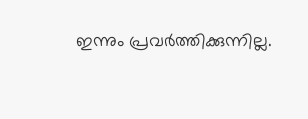ഇന്നും പ്രവര്‍ത്തിക്കുന്നില്ല.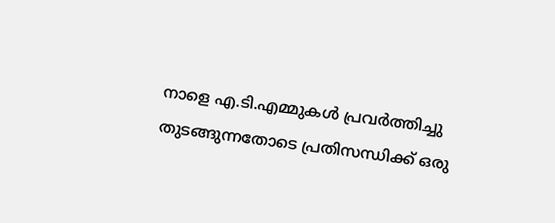നാളെ എ.ടി.എമ്മുകള്‍ പ്രവര്‍ത്തിച്ചു തുടങ്ങുന്നതോടെ പ്രതിസന്ധിക്ക് ഒരു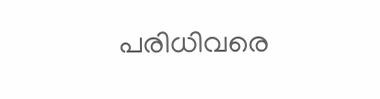പരിധിവരെ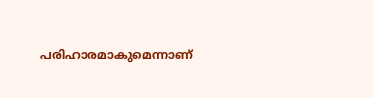പരിഹാരമാകുമെന്നാണ്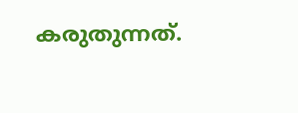കരുതുന്നത്.